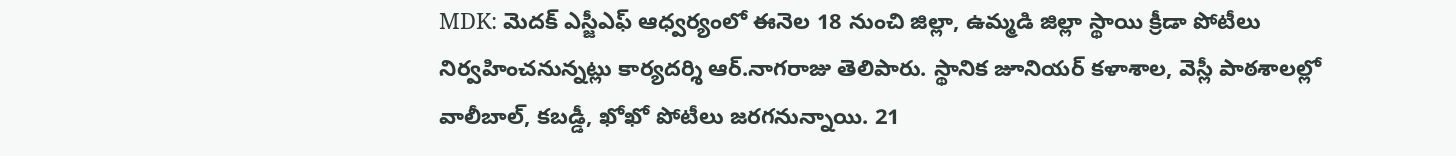MDK: మెదక్ ఎస్జీఎఫ్ ఆధ్వర్యంలో ఈనెల 18 నుంచి జిల్లా, ఉమ్మడి జిల్లా స్థాయి క్రీడా పోటీలు నిర్వహించనున్నట్లు కార్యదర్శి ఆర్.నాగరాజు తెలిపారు. స్థానిక జూనియర్ కళాశాల, వెస్లీ పాఠశాలల్లో వాలీబాల్, కబడ్డీ, ఖోఖో పోటీలు జరగనున్నాయి. 21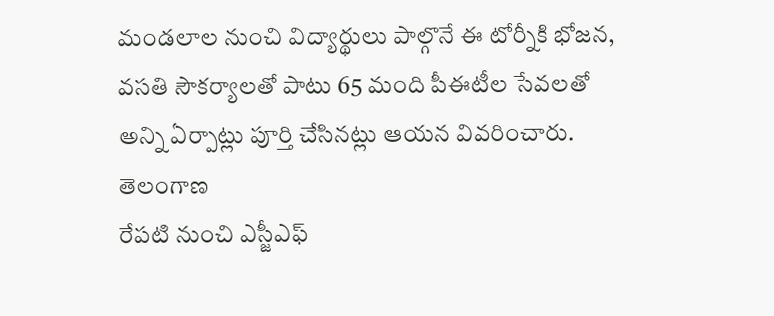మండలాల నుంచి విద్యార్థులు పాల్గొనే ఈ టోర్నీకి భోజన, వసతి సౌకర్యాలతో పాటు 65 మంది పీఈటీల సేవలతో అన్ని ఏర్పాట్లు పూర్తి చేసినట్లు ఆయన వివరించారు.
తెలంగాణ
రేపటి నుంచి ఎస్జీఎఫ్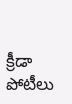క్రీడా పోటీలు